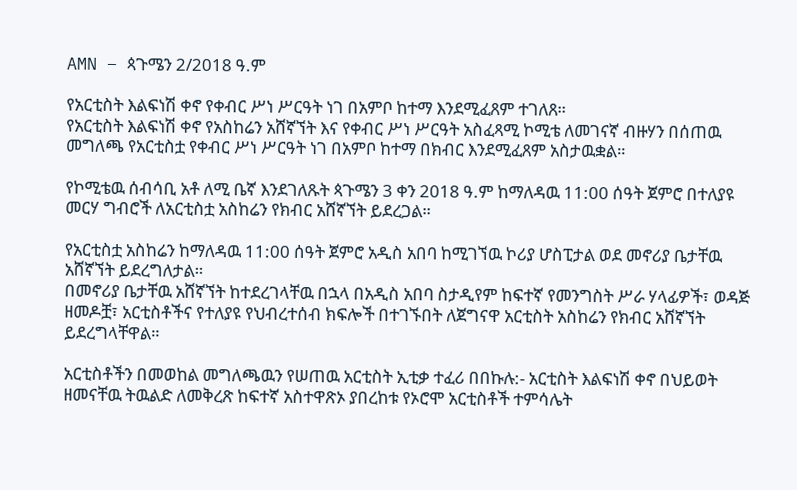AMN – ጳጉሜን 2/2018 ዓ.ም

የአርቲስት እልፍነሽ ቀኖ የቀብር ሥነ ሥርዓት ነገ በአምቦ ከተማ እንደሚፈጸም ተገለጸ።
የአርቲስት እልፍነሽ ቀኖ የአስከሬን አሸኛኘት እና የቀብር ሥነ ሥርዓት አስፈጻሚ ኮሚቴ ለመገናኛ ብዙሃን በሰጠዉ መግለጫ የአርቲስቷ የቀብር ሥነ ሥርዓት ነገ በአምቦ ከተማ በክብር እንደሚፈጸም አስታዉቋል።

የኮሚቴዉ ሰብሳቢ አቶ ለሚ ቤኛ እንደገለጹት ጳጉሜን 3 ቀን 2018 ዓ.ም ከማለዳዉ 11:00 ሰዓት ጀምሮ በተለያዩ መርሃ ግብሮች ለአርቲስቷ አስከሬን የክብር አሸኛኘት ይደረጋል።

የአርቲስቷ አስከሬን ከማለዳዉ 11:00 ሰዓት ጀምሮ አዲስ አበባ ከሚገኘዉ ኮሪያ ሆስፒታል ወደ መኖሪያ ቤታቸዉ አሸኛኘት ይደረግለታል።
በመኖሪያ ቤታቸዉ አሸኛኘት ከተደረገላቸዉ በኋላ በአዲስ አበባ ስታዲየም ከፍተኛ የመንግስት ሥራ ሃላፊዎች፣ ወዳጅ ዘመዶቿ፣ አርቲስቶችና የተለያዩ የህብረተሰብ ክፍሎች በተገኙበት ለጀግናዋ አርቲስት አስከሬን የክብር አሸኛኘት ይደረግላቸዋል።

አርቲስቶችን በመወከል መግለጫዉን የሠጠዉ አርቲስት ኢቲቃ ተፈሪ በበኩሉ:- አርቲስት እልፍነሽ ቀኖ በህይወት ዘመናቸዉ ትዉልድ ለመቅረጽ ከፍተኛ አስተዋጽኦ ያበረከቱ የኦሮሞ አርቲስቶች ተምሳሌት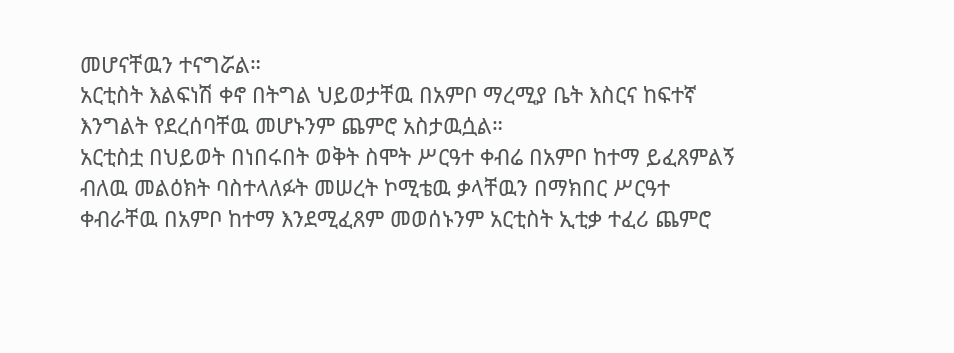መሆናቸዉን ተናግሯል።
አርቲስት እልፍነሽ ቀኖ በትግል ህይወታቸዉ በአምቦ ማረሚያ ቤት እስርና ከፍተኛ እንግልት የደረሰባቸዉ መሆኑንም ጨምሮ አስታዉሷል።
አርቲስቷ በህይወት በነበሩበት ወቅት ስሞት ሥርዓተ ቀብሬ በአምቦ ከተማ ይፈጸምልኝ ብለዉ መልዕክት ባስተላለፉት መሠረት ኮሚቴዉ ቃላቸዉን በማክበር ሥርዓተ ቀብራቸዉ በአምቦ ከተማ እንደሚፈጸም መወሰኑንም አርቲስት ኢቲቃ ተፈሪ ጨምሮ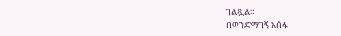ገልጿል።
በወንድማገኝ አሰፋ